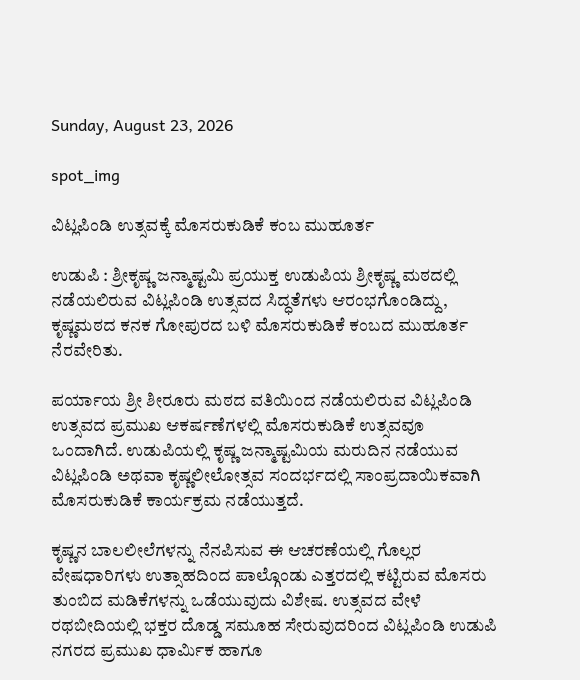Sunday, August 23, 2026

spot_img

ವಿಟ್ಲಪಿಂಡಿ ಉತ್ಸವಕ್ಕೆ ಮೊಸರುಕುಡಿಕೆ ಕಂಬ ಮುಹೂರ್ತ

ಉಡುಪಿ : ಶ್ರೀಕೃಷ್ಣ ಜನ್ಮಾಷ್ಟಮಿ ಪ್ರಯುಕ್ತ ಉಡುಪಿಯ ಶ್ರೀಕೃಷ್ಣ ಮಠದಲ್ಲಿ ನಡೆಯಲಿರುವ ವಿಟ್ಲಪಿಂಡಿ ಉತ್ಸವದ ಸಿದ್ಧತೆಗಳು ಆರಂಭಗೊಂಡಿದ್ದು, ಕೃಷ್ಣಮಠದ ಕನಕ ಗೋಪುರದ ಬಳಿ ಮೊಸರುಕುಡಿಕೆ ಕಂಬದ ಮುಹೂರ್ತ ನೆರವೇರಿತು.

ಪರ್ಯಾಯ ಶ್ರೀ ಶೀರೂರು ಮಠದ ವತಿಯಿಂದ ನಡೆಯಲಿರುವ ವಿಟ್ಲಪಿಂಡಿ ಉತ್ಸವದ ಪ್ರಮುಖ ಆಕರ್ಷಣೆಗಳಲ್ಲಿ ಮೊಸರುಕುಡಿಕೆ ಉತ್ಸವವೂ ಒಂದಾಗಿದೆ. ಉಡುಪಿಯಲ್ಲಿ ಕೃಷ್ಣ ಜನ್ಮಾಷ್ಟಮಿಯ ಮರುದಿನ ನಡೆಯುವ ವಿಟ್ಲಪಿಂಡಿ ಅಥವಾ ಕೃಷ್ಣಲೀಲೋತ್ಸವ ಸಂದರ್ಭದಲ್ಲಿ ಸಾಂಪ್ರದಾಯಿಕವಾಗಿ ಮೊಸರುಕುಡಿಕೆ ಕಾರ್ಯಕ್ರಮ ನಡೆಯುತ್ತದೆ.

ಕೃಷ್ಣನ ಬಾಲಲೀಲೆಗಳನ್ನು ನೆನಪಿಸುವ ಈ ಆಚರಣೆಯಲ್ಲಿ ಗೊಲ್ಲರ ವೇಷಧಾರಿಗಳು ಉತ್ಸಾಹದಿಂದ ಪಾಲ್ಗೊಂಡು ಎತ್ತರದಲ್ಲಿ ಕಟ್ಟಿರುವ ಮೊಸರು ತುಂಬಿದ ಮಡಿಕೆಗಳನ್ನು ಒಡೆಯುವುದು ವಿಶೇಷ. ಉತ್ಸವದ ವೇಳೆ ರಥಬೀದಿಯಲ್ಲಿ ಭಕ್ತರ ದೊಡ್ಡ ಸಮೂಹ ಸೇರುವುದರಿಂದ ವಿಟ್ಲಪಿಂಡಿ ಉಡುಪಿ ನಗರದ ಪ್ರಮುಖ ಧಾರ್ಮಿಕ ಹಾಗೂ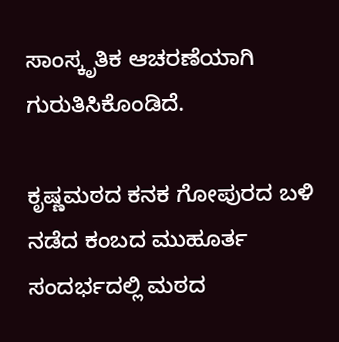ಸಾಂಸ್ಕೃತಿಕ ಆಚರಣೆಯಾಗಿ ಗುರುತಿಸಿಕೊಂಡಿದೆ.

ಕೃಷ್ಣಮಠದ ಕನಕ ಗೋಪುರದ ಬಳಿ ನಡೆದ ಕಂಬದ ಮುಹೂರ್ತ ಸಂದರ್ಭದಲ್ಲಿ ಮಠದ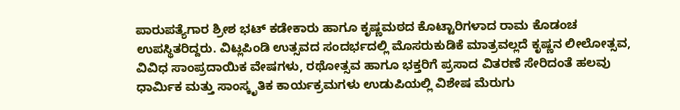ಪಾರುಪತ್ಯೆಗಾರ ಶ್ರೀಶ ಭಟ್ ಕಡೇಕಾರು ಹಾಗೂ ಕೃಷ್ಣಮಠದ ಕೊಟ್ಟಾರಿಗಳಾದ ರಾಮ ಕೊಡಂಚ ಉಪಸ್ಥಿತರಿದ್ದರು. ವಿಟ್ಲಪಿಂಡಿ ಉತ್ಸವದ ಸಂದರ್ಭದಲ್ಲಿ ಮೊಸರುಕುಡಿಕೆ ಮಾತ್ರವಲ್ಲದೆ ಕೃಷ್ಣನ ಲೀಲೋತ್ಸವ, ವಿವಿಧ ಸಾಂಪ್ರದಾಯಿಕ ವೇಷಗಳು, ರಥೋತ್ಸವ ಹಾಗೂ ಭಕ್ತರಿಗೆ ಪ್ರಸಾದ ವಿತರಣೆ ಸೇರಿದಂತೆ ಹಲವು ಧಾರ್ಮಿಕ ಮತ್ತು ಸಾಂಸ್ಕೃತಿಕ ಕಾರ್ಯಕ್ರಮಗಳು ಉಡುಪಿಯಲ್ಲಿ ವಿಶೇಷ ಮೆರುಗು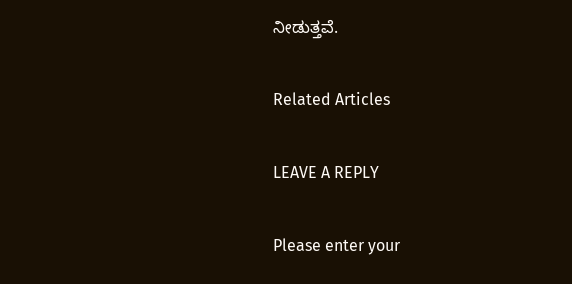ನೀಡುತ್ತವೆ.

Related Articles

LEAVE A REPLY

Please enter your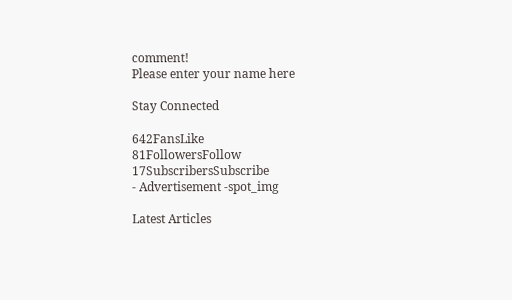comment!
Please enter your name here

Stay Connected

642FansLike
81FollowersFollow
17SubscribersSubscribe
- Advertisement -spot_img

Latest Articles